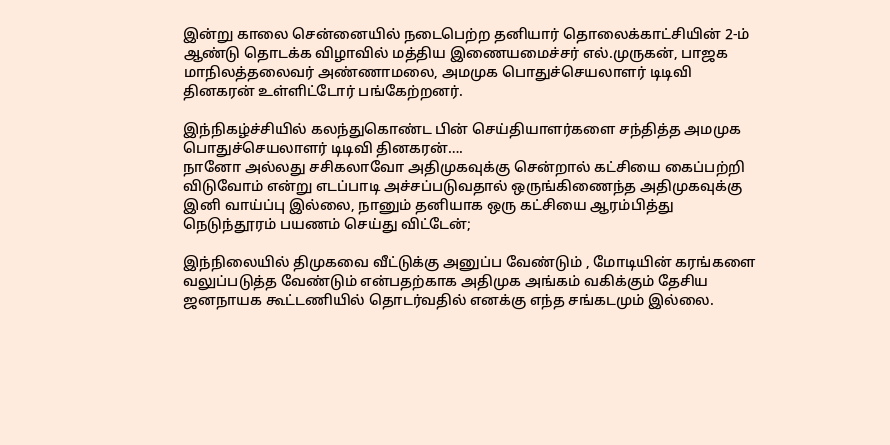இன்று காலை சென்னையில் நடைபெற்ற தனியார் தொலைக்காட்சியின் 2-ம் ஆண்டு தொடக்க விழாவில் மத்திய இணையமைச்சர் எல்.முருகன், பாஜக மாநிலத்தலைவர் அண்ணாமலை, அமமுக பொதுச்செயலாளர் டிடிவி தினகரன் உள்ளிட்டோர் பங்கேற்றனர்.

இந்நிகழ்ச்சியில் கலந்துகொண்ட பின் செய்தியாளர்களை சந்தித்த அமமுக பொதுச்செயலாளர் டிடிவி தினகரன்….
நானோ அல்லது சசிகலாவோ அதிமுகவுக்கு சென்றால் கட்சியை கைப்பற்றி விடுவோம் என்று எடப்பாடி அச்சப்படுவதால் ஒருங்கிணைந்த அதிமுகவுக்கு இனி வாய்ப்பு இல்லை, நானும் தனியாக ஒரு கட்சியை ஆரம்பித்து நெடுந்தூரம் பயணம் செய்து விட்டேன்;

இந்நிலையில் திமுகவை வீட்டுக்கு அனுப்ப வேண்டும் , மோடியின் கரங்களை வலுப்படுத்த வேண்டும் என்பதற்காக அதிமுக அங்கம் வகிக்கும் தேசிய ஜனநாயக கூட்டணியில் தொடர்வதில் எனக்கு எந்த சங்கடமும் இல்லை.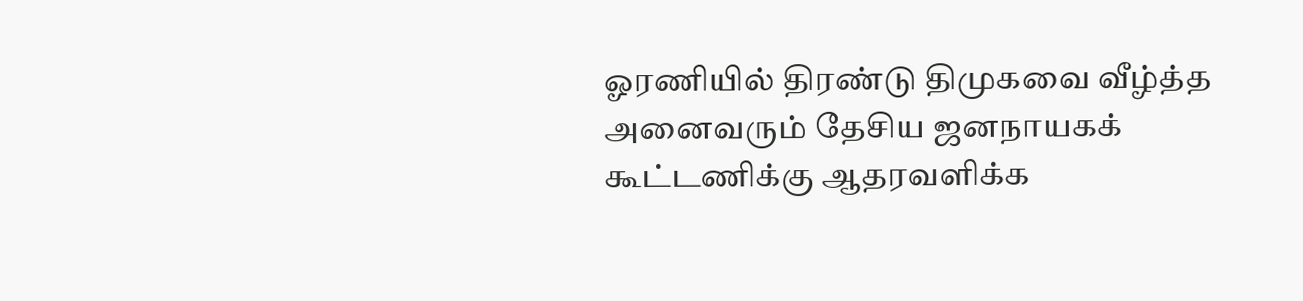ஓரணியில் திரண்டு திமுகவை வீழ்த்த அனைவரும் தேசிய ஜனநாயகக் கூட்டணிக்கு ஆதரவளிக்க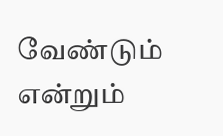வேண்டும் என்றும்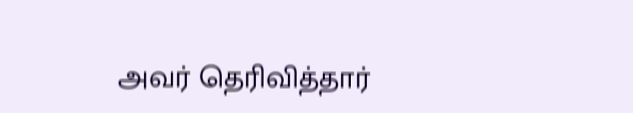அவர் தெரிவித்தார்